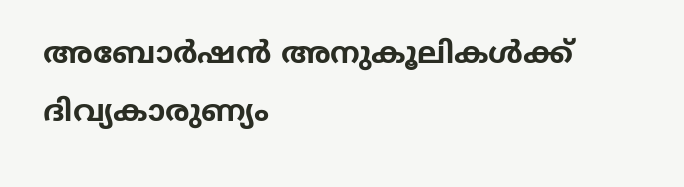അബോര്‍ഷന്‍ അനുകൂലികള്‍ക്ക് ദിവ്യകാരുണ്യം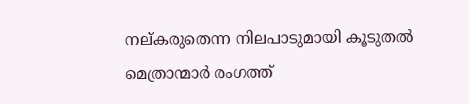നല്കരുതെന്ന നിലപാടുമായി കൂടുതല്‍ മെത്രാന്മാര്‍ രംഗത്ത്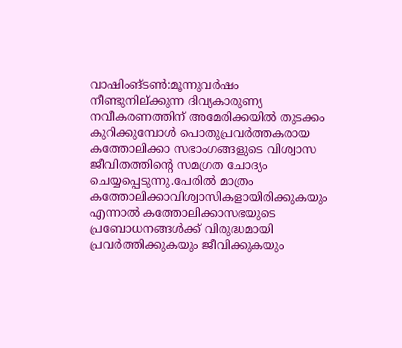വാഷിംങ്ടണ്‍:മൂന്നുവര്‍ഷം നീണ്ടുനില്ക്കുന്ന ദിവ്യകാരുണ്യ നവീകരണത്തിന് അമേരിക്കയില്‍ തുടക്കം കുറിക്കുമ്പോള്‍ പൊതുപ്രവര്‍ത്തകരായ കത്തോലിക്കാ സഭാംഗങ്ങളുടെ വിശ്വാസ ജീവിതത്തിന്റെ സമഗ്രത ചോദ്യം ചെയ്യപ്പെടുന്നു.പേരില്‍ മാത്രം കത്തോലിക്കാവിശ്വാസികളായിരിക്കുകയും എന്നാല്‍ കത്തോലിക്കാസഭയുടെ പ്രബോധനങ്ങള്‍ക്ക് വിരുദ്ധമായി പ്രവര്‍ത്തിക്കുകയും ജീവിക്കുകയും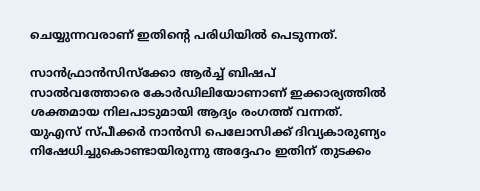ചെയ്യുന്നവരാണ് ഇതിന്റെ പരിധിയില്‍ പെടുന്നത്.

സാന്‍ഫ്രാന്‍സിസ്‌ക്കോ ആര്‍ച്ച് ബിഷപ് സാല്‍വത്തോരെ കോര്‍ഡിലിയോണാണ് ഇക്കാര്യത്തില്‍ ശക്തമായ നിലപാടുമായി ആദ്യം രംഗത്ത് വന്നത്. യുഎസ് സ്പീക്കര്‍ നാന്‍സി പെലോസിക്ക് ദിവ്യകാരുണ്യം നിഷേധിച്ചുകൊണ്ടായിരുന്നു അദ്ദേഹം ഇതിന് തുടക്കം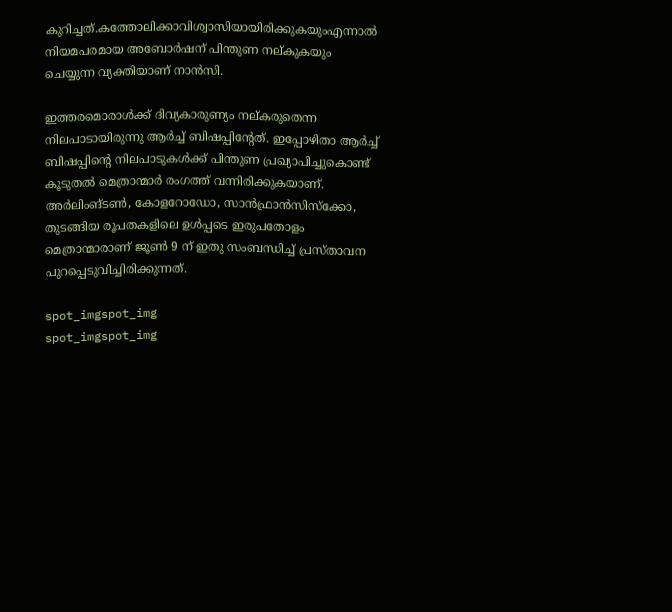കുറിച്ചത്.കത്തോലിക്കാവിശ്വാസിയായിരിക്കുകയുംഎന്നാല്‍ നിയമപരമായ അബോര്‍ഷന് പിന്തുണ നല്കുകയും ചെയ്യുന്ന വ്യക്തിയാണ് നാന്‍സി.

ഇത്തരമൊരാള്‍ക്ക് ദിവ്യകാരുണ്യം നല്കരുതെന്ന നിലപാടായിരുന്നു ആര്‍ച്ച് ബിഷപ്പിന്റേത്. ഇപ്പോഴിതാ ആര്‍ച്ച് ബിഷപ്പിന്റെ നിലപാടുകള്‍ക്ക് പിന്തുണ പ്രഖ്യാപിച്ചുകൊണ്ട് കൂടുതല്‍ മെത്രാന്മാര്‍ രംഗത്ത് വന്നിരിക്കുകയാണ്. അര്‍ലിംങ്ടണ്‍, കോളറോഡോ, സാന്‍ഫ്രാന്‍സിസ്‌ക്കോ, തുടങ്ങിയ രൂപതകളിലെ ഉള്‍പ്പടെ ഇരുപതോളം മെത്രാന്മാരാണ് ജൂണ്‍ 9 ന് ഇതു സംബന്ധിച്ച് പ്രസ്താവന പുറപ്പെടുവിച്ചിരിക്കുന്നത്.

spot_imgspot_img
spot_imgspot_img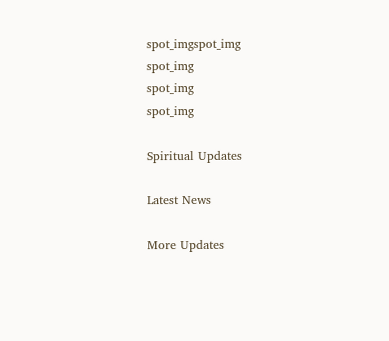spot_imgspot_img
spot_img
spot_img
spot_img

Spiritual Updates

Latest News

More Updates